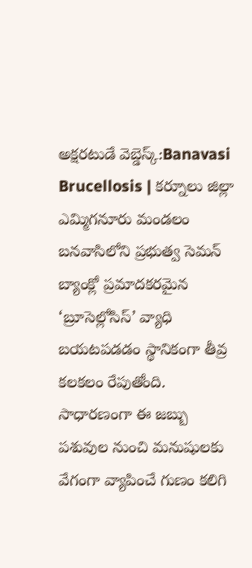అక్షరటుడే వెబ్డెస్క్:Banavasi Brucellosis | కర్నూలు జిల్లా ఎమ్మిగనూరు మండలం బనవాసిలోని ప్రభుత్వ సెమన్ బ్యాంక్లో ప్రమాదకరమైన ‘బ్రూసెల్లోసిస్’ వ్యాధి బయటపడడం స్థానికంగా తీవ్ర కలకలం రేపుతోంది. సాధారణంగా ఈ జబ్బు పశువుల నుంచి మనుషులకు వేగంగా వ్యాపించే గుణం కలిగి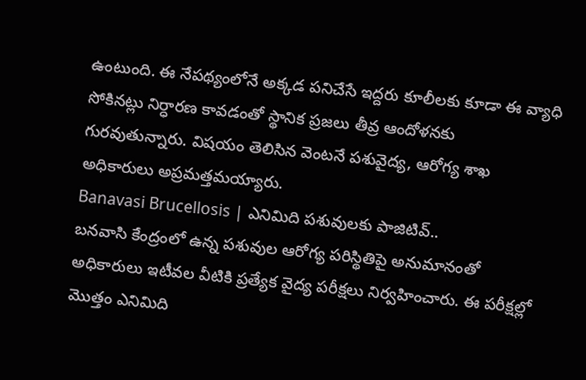ఉంటుంది. ఈ నేపథ్యంలోనే అక్కడ పనిచేసే ఇద్దరు కూలీలకు కూడా ఈ వ్యాధి సోకినట్లు నిర్ధారణ కావడంతో స్థానిక ప్రజలు తీవ్ర ఆందోళనకు గురవుతున్నారు. విషయం తెలిసిన వెంటనే పశువైద్య, ఆరోగ్య శాఖ అధికారులు అప్రమత్తమయ్యారు.
Banavasi Brucellosis | ఎనిమిది పశువులకు పాజిటివ్..
బనవాసి కేంద్రంలో ఉన్న పశువుల ఆరోగ్య పరిస్థితిపై అనుమానంతో అధికారులు ఇటీవల వీటికి ప్రత్యేక వైద్య పరీక్షలు నిర్వహించారు. ఈ పరీక్షల్లో మొత్తం ఎనిమిది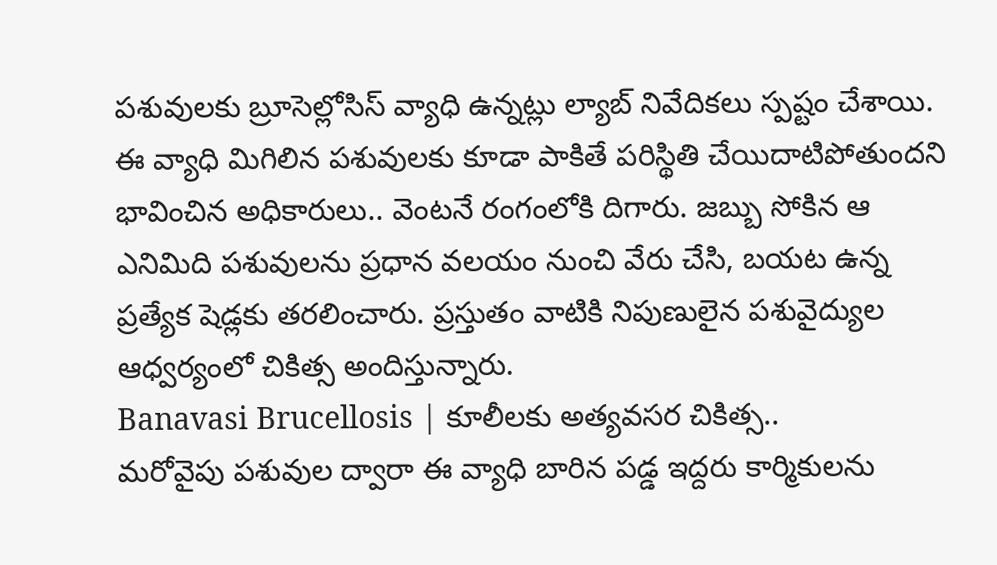పశువులకు బ్రూసెల్లోసిస్ వ్యాధి ఉన్నట్లు ల్యాబ్ నివేదికలు స్పష్టం చేశాయి. ఈ వ్యాధి మిగిలిన పశువులకు కూడా పాకితే పరిస్థితి చేయిదాటిపోతుందని భావించిన అధికారులు.. వెంటనే రంగంలోకి దిగారు. జబ్బు సోకిన ఆ ఎనిమిది పశువులను ప్రధాన వలయం నుంచి వేరు చేసి, బయట ఉన్న ప్రత్యేక షెడ్లకు తరలించారు. ప్రస్తుతం వాటికి నిపుణులైన పశువైద్యుల ఆధ్వర్యంలో చికిత్స అందిస్తున్నారు.
Banavasi Brucellosis | కూలీలకు అత్యవసర చికిత్స..
మరోవైపు పశువుల ద్వారా ఈ వ్యాధి బారిన పడ్డ ఇద్దరు కార్మికులను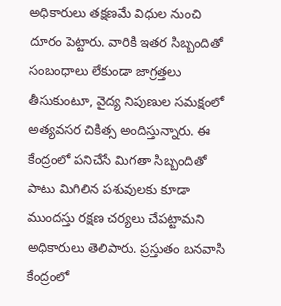అధికారులు తక్షణమే విధుల నుంచి దూరం పెట్టారు. వారికి ఇతర సిబ్బందితో సంబంధాలు లేకుండా జాగ్రత్తలు తీసుకుంటూ, వైద్య నిపుణుల సమక్షంలో అత్యవసర చికిత్స అందిస్తున్నారు. ఈ కేంద్రంలో పనిచేసే మిగతా సిబ్బందితో పాటు మిగిలిన పశువులకు కూడా ముందస్తు రక్షణ చర్యలు చేపట్టామని అధికారులు తెలిపారు. ప్రస్తుతం బనవాసి కేంద్రంలో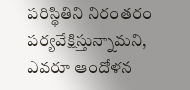పరిస్థితిని నిరంతరం పర్యవేక్షిస్తున్నామని, ఎవరూ ఆందోళన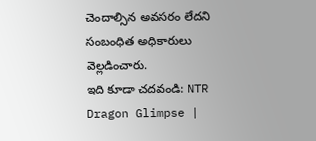చెందాల్సిన అవసరం లేదని సంబంధిత అధికారులు వెల్లడించారు.
ఇది కూడా చదవండి: NTR Dragon Glimpse |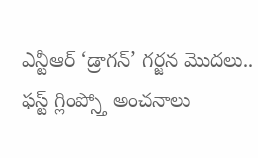ఎన్టీఆర్ ‘డ్రాగన్’ గర్జన మొదలు.. ఫస్ట్ గ్లింప్స్తో అంచనాలు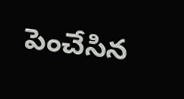పెంచేసిన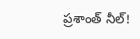ప్రశాంత్ నీల్!